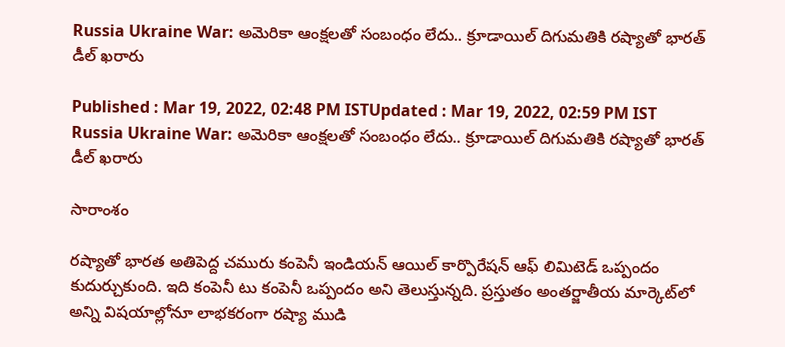Russia Ukraine War: అమెరికా ఆంక్షలతో సంబంధం లేదు.. క్రూడాయిల్ దిగుమతికి రష్యాతో భారత్ డీల్ ఖరారు

Published : Mar 19, 2022, 02:48 PM ISTUpdated : Mar 19, 2022, 02:59 PM IST
Russia Ukraine War: అమెరికా ఆంక్షలతో సంబంధం లేదు.. క్రూడాయిల్ దిగుమతికి రష్యాతో భారత్ డీల్ ఖరారు

సారాంశం

రష్యాతో భారత అతిపెద్ద చమురు కంపెనీ ఇండియన్ ఆయిల్ కార్పొరేషన్ ఆఫ్ లిమిటెడ్ ఒప్పందం కుదుర్చుకుంది. ఇది కంపెనీ టు కంపెనీ ఒప్పందం అని తెలుస్తున్నది. ప్రస్తుతం అంతర్జాతీయ మార్కెట్‌లో అన్ని విషయాల్లోనూ లాభకరంగా రష్యా ముడి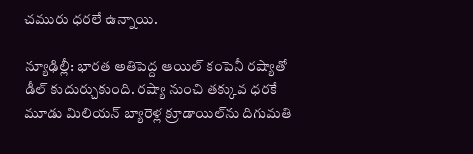చమురు ధరలే ఉన్నాయి.

న్యూఢిల్లీ: భారత అతిపెద్ద ఆయిల్ కంపెనీ రష్యాతో డీల్ కుదుర్చుకుంది. రష్యా నుంచి తక్కువ ధరకే మూడు మిలియన్ బ్యారెళ్ల క్రూడాయిల్‌ను దిగుమతి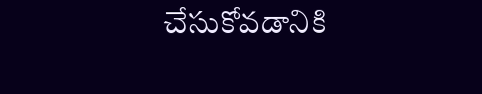చేసుకోవడానికి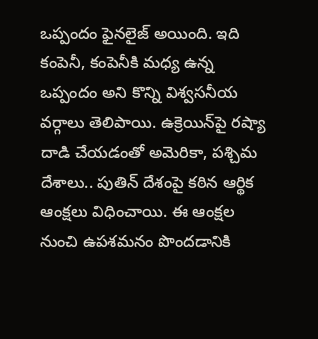ఒప్పందం ఫైనలైజ్ అయింది. ఇది కంపెనీ, కంపెనీకి మధ్య ఉన్న ఒప్పందం అని కొన్ని విశ్వసనీయ వర్గాలు తెలిపాయి. ఉక్రెయిన్‌పై రష్యా దాడి చేయడంతో అమెరికా, పశ్చిమ దేశాలు.. పుతిన్ దేశంపై కఠిన ఆర్థిక ఆంక్షలు విధించాయి. ఈ ఆంక్షల నుంచి ఉపశమనం పొందడానికి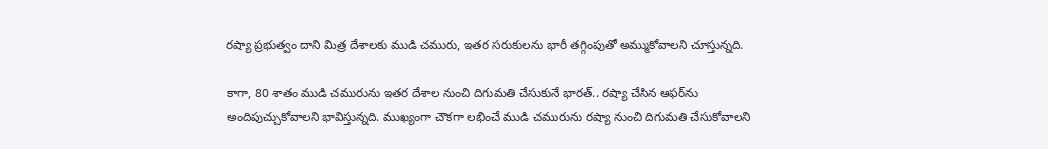రష్యా ప్రభుత్వం దాని మిత్ర దేశాలకు ముడి చమురు, ఇతర సరుకులను భారీ తగ్గింపుతో అమ్ముకోవాలని చూస్తున్నది.

కాగా, 80 శాతం ముడి చమురును ఇతర దేశాల నుంచి దిగుమతి చేసుకునే భారత్.. రష్యా చేసిన ఆఫర్‌ను అందిపుచ్చుకోవాలని భావిస్తున్నది. ముఖ్యంగా చౌకగా లభించే ముడి చమురును రష్యా నుంచి దిగుమతి చేసుకోవాలని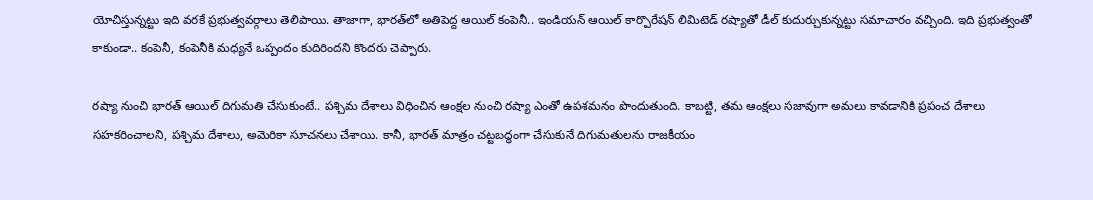యోచిస్తున్నట్టు ఇది వరకే ప్రభుత్వవర్గాలు తెలిపాయి. తాజాగా, భారత్‌లో అతిపెద్ద ఆయిల్ కంపెనీ.. ఇండియన్ ఆయిల్ కార్పొరేషన్ లిమిటెడ్ రష్యాతో డీల్ కుదుర్చుకున్నట్టు సమాచారం వచ్చింది. ఇది ప్రభుత్వంతో కాకుండా.. కంపెనీ, కంపెనీకి మధ్యనే ఒప్పందం కుదిరిందని కొందరు చెప్పారు.

రష్యా నుంచి భారత్ ఆయిల్ దిగుమతి చేసుకుంటే.. పశ్చిమ దేశాలు విధించిన ఆంక్షల నుంచి రష్యా ఎంతో ఉపశమనం పొందుతుంది. కాబట్టి, తమ ఆంక్షలు సజావుగా అమలు కావడానికి ప్రపంచ దేశాలు సహకరించాలని, పశ్చిమ దేశాలు, అమెరికా సూచనలు చేశాయి. కానీ, భారత్ మాత్రం చట్టబద్ధంగా చేసుకునే దిగుమతులను రాజకీయం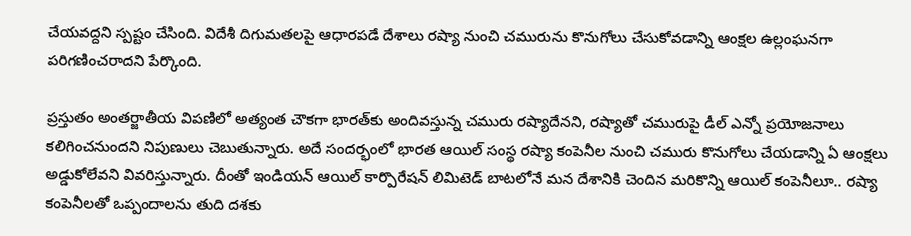చేయవద్దని స్పష్టం చేసింది. విదేశీ దిగుమతలపై ఆధారపడే దేశాలు రష్యా నుంచి చమురును కొనుగోలు చేసుకోవడాన్ని ఆంక్షల ఉల్లంఘనగా పరిగణించరాదని పేర్కొంది.

ప్రస్తుతం అంతర్జాతీయ విపణిలో అత్యంత చౌకగా భారత్‌కు అందివస్తున్న చమురు రష్యాదేనని, రష్యాతో చమురుపై డీల్ ఎన్నో ప్రయోజనాలు కలిగించనుందని నిపుణులు చెబుతున్నారు. అదే సందర్భంలో భారత ఆయిల్ సంస్థ రష్యా కంపెనీల నుంచి చమురు కొనుగోలు చేయడాన్ని ఏ ఆంక్షలు అడ్డుకోలేవని వివరిస్తున్నారు. దీంతో ఇండియన్ ఆయిల్ కార్పొరేషన్ లిమిటెడ్ బాటలోనే మన దేశానికి చెందిన మరికొన్ని ఆయిల్ కంపెనీలూ.. రష్యా కంపెనీలతో ఒప్పందాలను తుది దశకు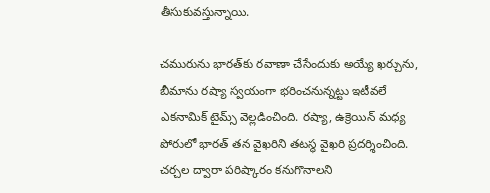తీసుకువస్తున్నాయి.

చమురును భారత్‌కు రవాణా చేసేందుకు అయ్యే ఖర్చును, బీమాను రష్యా స్వయంగా భరించనున్నట్టు ఇటీవలే ఎకనామిక్ టైమ్స్ వెల్లడించింది. రష్యా, ఉక్రెయిన్ మధ్య పోరులో భారత్ తన వైఖరిని తటస్థ వైఖరి ప్రదర్శించింది. చర్చల ద్వారా పరిష్కారం కనుగొనాలని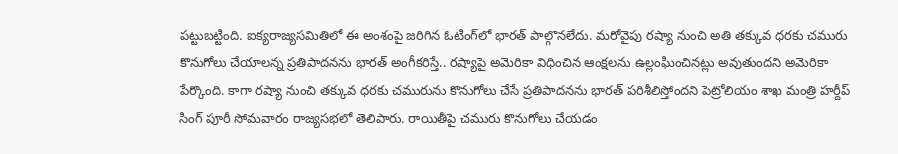పట్టుబట్టింది. ఐక్యరాజ్యసమితిలో ఈ అంశంపై జరిగిన ఓటింగ్‌లో భారత్ పాల్గొనలేదు. మరోవైపు రష్యా నుంచి అతి తక్కువ ధరకు చమురు కొనుగోలు చేయాలన్న ప్రతిపాదనను భారత్ అంగీకరిస్తే.. రష్యాపై అమెరికా విధించిన ఆంక్షలను ఉల్లంఘించినట్లు అవుతుందని అమెరికా పేర్కొంది. కాగా రష్యా నుంచి తక్కువ ధరకు చమురును కొనుగోలు చేసే ప్రతిపాదనను భారత్ పరిశీలిస్తోందని పెట్రోలియం శాఖ మంత్రి హర్దీప్ సింగ్ పూరీ సోమవారం రాజ్యసభలో తెలిపారు. రాయితీపై చమురు కొనుగోలు చేయడం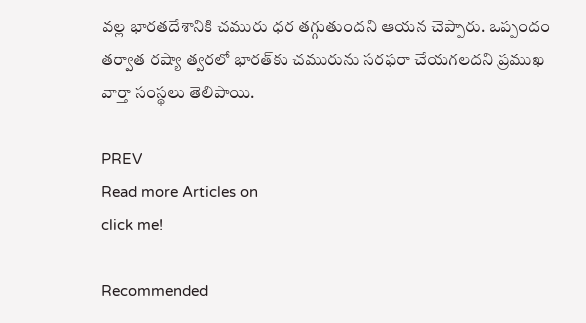వల్ల భారతదేశానికి చమురు ధర తగ్గుతుందని ఆయన చెప్పారు. ఒప్పందం తర్వాత రష్యా త్వరలో భారత్‌కు చమురును సరఫరా చేయగలదని ప్రముఖ వార్తా సంస్థలు తెలిపాయి.

PREV
Read more Articles on
click me!

Recommended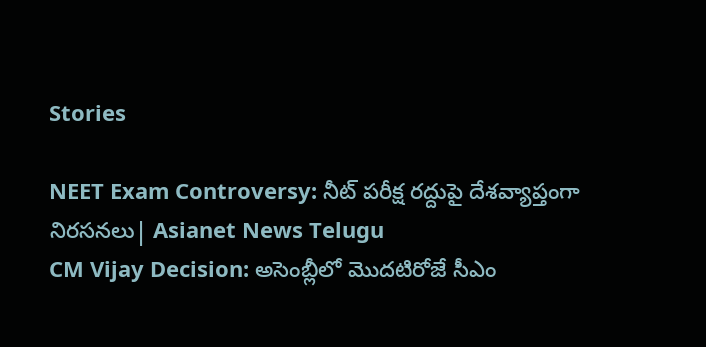Stories

NEET Exam Controversy: నీట్ పరీక్ష రద్దుపై దేశవ్యాప్తంగా నిరసనలు| Asianet News Telugu
CM Vijay Decision: అసెంబ్లీలో మొదటిరోజే సీఎం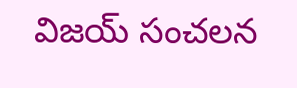విజయ్ సంచలన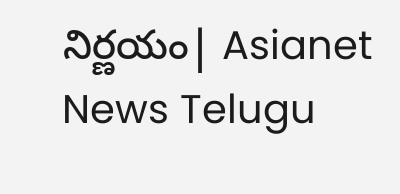నిర్ణయం| Asianet News Telugu